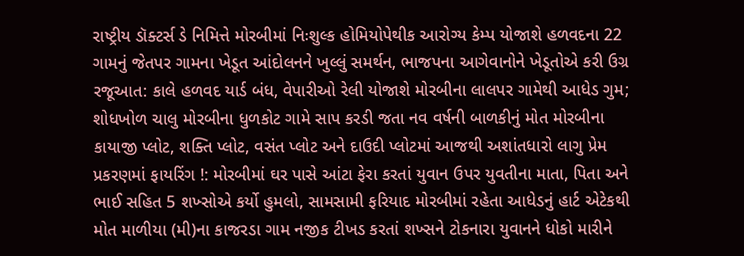રાષ્ટ્રીય ડૉક્ટર્સ ડે નિમિત્તે મોરબીમાં નિઃશુલ્ક હોમિયોપેથીક આરોગ્ય કેમ્પ યોજાશે હળવદના 22 ગામનું જેતપર ગામના ખેડૂત આંદોલનને ખુલ્લું સમર્થન, ભાજપના આગેવાનોને ખેડૂતોએ કરી ઉગ્ર રજૂઆત: કાલે હળવદ યાર્ડ બંધ, વેપારીઓ રેલી યોજાશે મોરબીના લાલપર ગામેથી આધેડ ગુમ; શોધખોળ ચાલુ મોરબીના ધુળકોટ ગામે સાપ કરડી જતા નવ વર્ષની બાળકીનું મોત મોરબીના કાયાજી પ્લોટ, શક્તિ પ્લોટ, વસંત પ્લોટ અને દાઉદી પ્લોટમાં આજથી અશાંતધારો લાગુ પ્રેમ પ્રકરણમાં ફાયરિંગ !: મોરબીમાં ઘર પાસે આંટા ફેરા કરતાં યુવાન ઉપર યુવતીના માતા, પિતા અને ભાઈ સહિત 5 શખ્સોએ કર્યો હુમલો, સામસામી ફરિયાદ મોરબીમાં રહેતા આધેડનું હાર્ટ એટેકથી મોત માળીયા (મી)ના કાજરડા ગામ નજીક ટીખડ કરતાં શખ્સને ટોકનારા યુવાનને ધોકો મારીને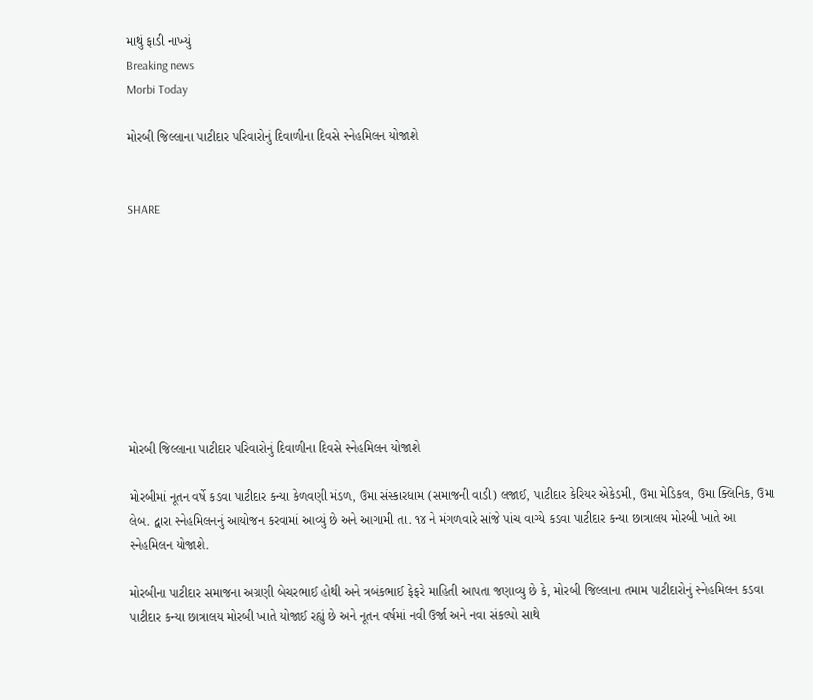માથું ફાડી નાખ્યું
Breaking news
Morbi Today

મોરબી જિલ્લાના પાટીદાર પરિવારોનું દિવાળીના દિવસે સ્નેહમિલન યોજાશે


SHARE









મોરબી જિલ્લાના પાટીદાર પરિવારોનું દિવાળીના દિવસે સ્નેહમિલન યોજાશે

મોરબીમાં નૂતન વર્ષે કડવા પાટીદાર કન્યા કેળવણી મંડળ, ઉમા સંસ્કારધામ (સમાજની વાડી) લજાઈ, પાટીદાર કેરિયર એકેડમી, ઉમા મેડિકલ, ઉમા ક્લિનિક, ઉમા લેબ. દ્વારા સ્નેહમિલનનું આયોજન કરવામાં આવ્યું છે અને આગામી તા. ૧૪ ને મંગળવારે સાંજે પાંચ વાગ્યે કડવા પાટીદાર કન્યા છાત્રાલય મોરબી ખાતે આ સ્નેહમિલન યોજાશે.

મોરબીના પાટીદાર સમાજના અગ્રણી બેચરભાઈ હોથી અને ત્રબંકભાઈ ફેફરે માહિતી આપતા જણાવ્યુ છે કે, મોરબી જિલ્લાના તમામ પાટીદારોનું સ્નેહમિલન કડવા પાટીદાર કન્યા છાત્રાલય મોરબી ખાતે યોજાઈ રહ્યું છે અને નૂતન વર્ષમાં નવી ઉર્જા અને નવા સંકલ્પો સાથે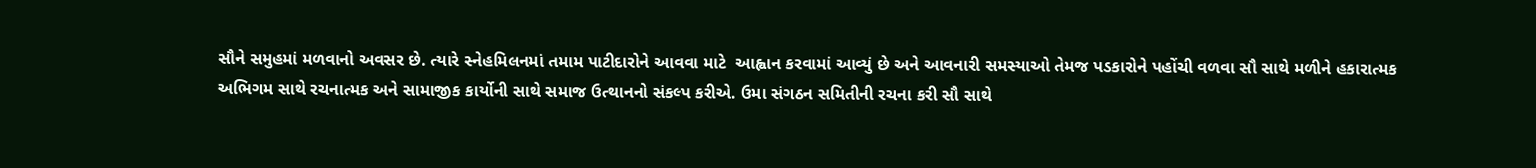સૌને સમુહમાં મળવાનો અવસર છે. ત્યારે સ્નેહમિલનમાં તમામ પાટીદારોને આવવા માટે  આહ્વાન કરવામાં આવ્યું છે અને આવનારી સમસ્યાઓ તેમજ પડકારોને પહોંચી વળવા સૌ સાથે મળીને હકારાત્મક અભિગમ સાથે રચનાત્મક અને સામાજીક કાર્યોની સાથે સમાજ ઉત્થાનનો સંકલ્પ કરીએ. ઉમા સંગઠન સમિતીની રચના કરી સૌ સાથે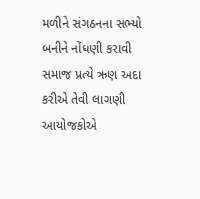મળીને સંગઠનના સભ્યો બનીને નોંધણી કરાવી સમાજ પ્રત્યે ઋણ અદા કરીએ તેવી લાગણી આયોજકોએ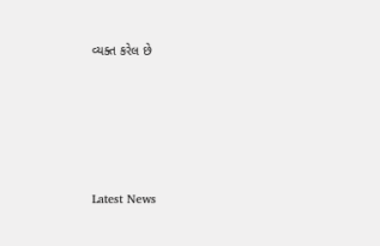વ્યક્ત કરેલ છે






Latest News